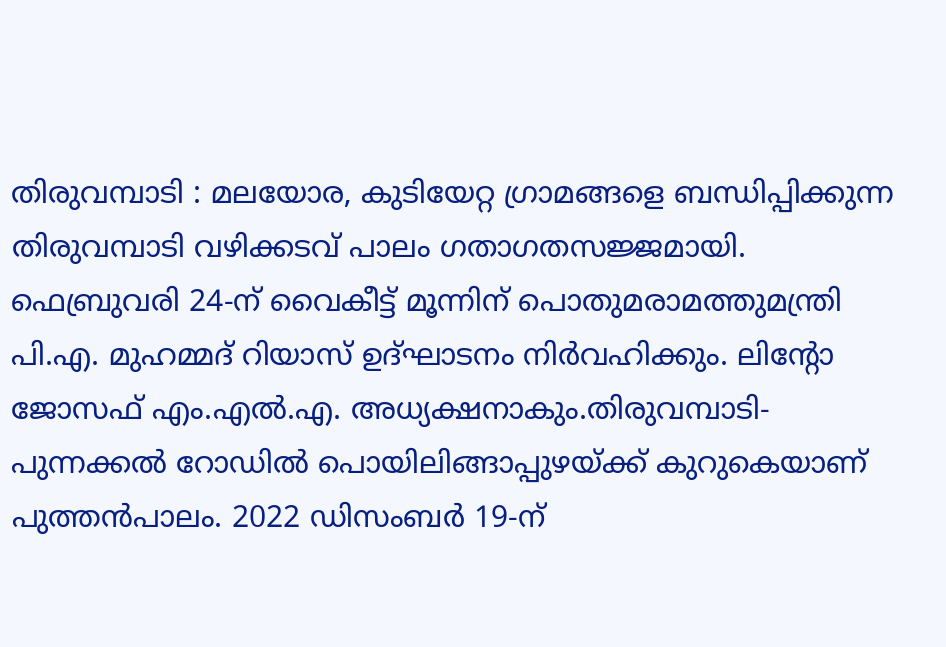തിരുവമ്പാടി : മലയോര, കുടിയേറ്റ ഗ്രാമങ്ങളെ ബന്ധിപ്പിക്കുന്ന തിരുവമ്പാടി വഴിക്കടവ് പാലം ഗതാഗതസജ്ജമായി. ഫെബ്രുവരി 24-ന് വൈകീട്ട് മൂന്നിന് പൊതുമരാമത്തുമന്ത്രി പി.എ. മുഹമ്മദ് റിയാസ് ഉദ്ഘാടനം നിർവഹിക്കും. ലിന്റോ ജോസഫ് എം.എൽ.എ. അധ്യക്ഷനാകും.തിരുവമ്പാടി-പുന്നക്കൽ റോഡിൽ പൊയിലിങ്ങാപ്പുഴയ്ക്ക് കുറുകെയാണ് പുത്തൻപാലം. 2022 ഡിസംബർ 19-ന്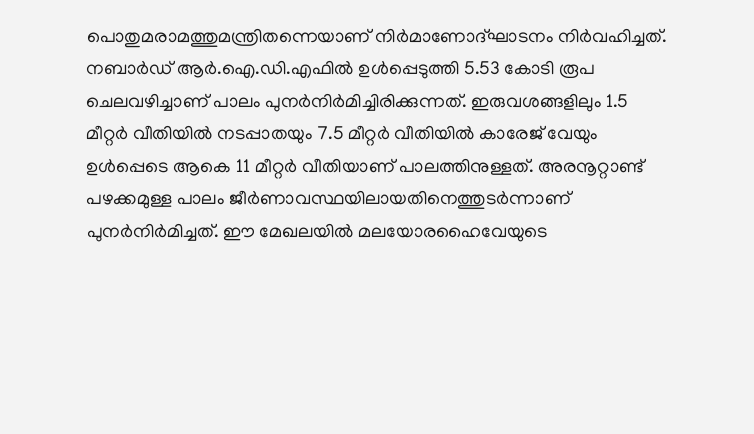പൊതുമരാമത്തുമന്ത്രിതന്നെയാണ് നിർമാണോദ്ഘാടനം നിർവഹിച്ചത്. നബാർഡ് ആർ.ഐ.ഡി.എഫിൽ ഉൾപ്പെടുത്തി 5.53 കോടി രൂപ ചെലവഴിച്ചാണ് പാലം പുനർനിർമിച്ചിരിക്കുന്നത്. ഇരുവശങ്ങളിലും 1.5 മീറ്റർ വീതിയിൽ നടപ്പാതയും 7.5 മീറ്റർ വീതിയിൽ കാരേജ് വേയും ഉൾപ്പെടെ ആകെ 11 മീറ്റർ വീതിയാണ് പാലത്തിനുള്ളത്. അരനൂറ്റാണ്ട് പഴക്കമുള്ള പാലം ജീർണാവസ്ഥയിലായതിനെത്തുടർന്നാണ് പുനർനിർമിച്ചത്. ഈ മേഖലയിൽ മലയോരഹൈവേയുടെ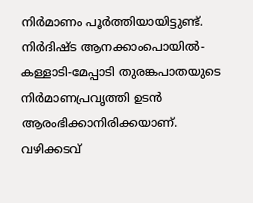നിർമാണം പൂർത്തിയായിട്ടുണ്ട്. നിർദിഷ്ട ആനക്കാംപൊയിൽ-കള്ളാടി-മേപ്പാടി തുരങ്കപാതയുടെ നിർമാണപ്രവൃത്തി ഉടൻ ആരംഭിക്കാനിരിക്കയാണ്. വഴിക്കടവ്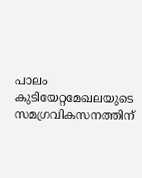പാലം കുടിയേറ്റമേഖലയുടെ സമഗ്രവികസനത്തിന്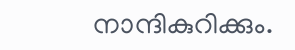നാന്ദികുറിക്കും.